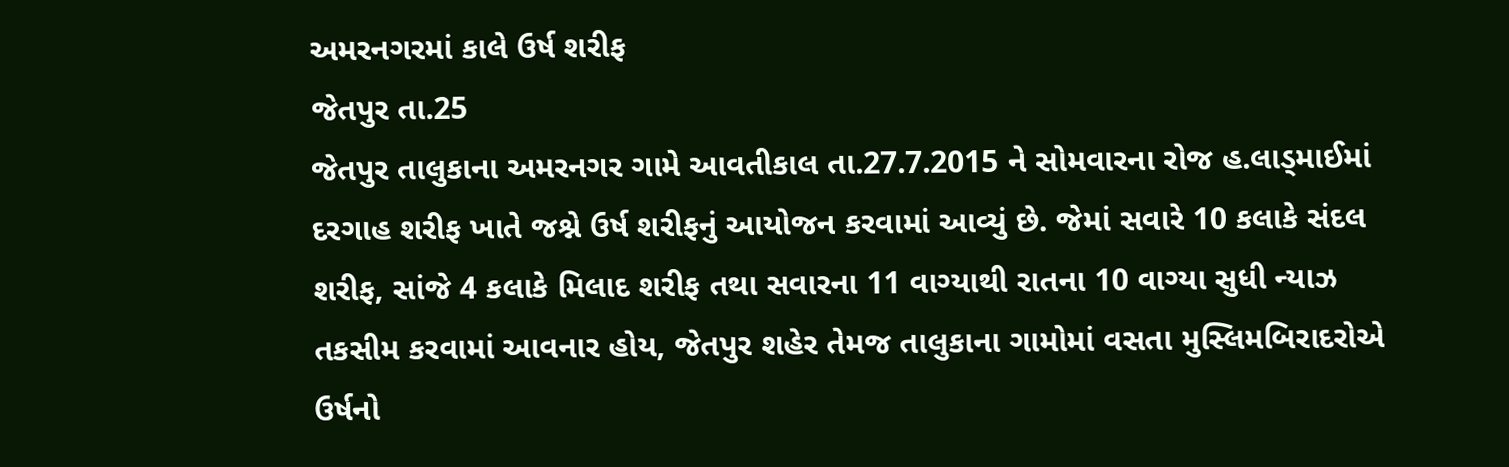અમરનગરમાં કાલે ઉર્ષ શરીફ
જેતપુર તા.25
જેતપુર તાલુકાના અમરનગર ગામે આવતીકાલ તા.27.7.2015 ને સોમવારના રોજ હ.લાડ્માઈમાં દરગાહ શરીફ ખાતે જશ્ને ઉર્ષ શરીફનું આયોજન કરવામાં આવ્યું છે. જેમાં સવારે 10 કલાકે સંદલ શરીફ, સાંજે 4 કલાકે મિલાદ શરીફ તથા સવારના 11 વાગ્યાથી રાતના 10 વાગ્યા સુધી ન્યાઝ તકસીમ કરવામાં આવનાર હોય, જેતપુર શહેર તેમજ તાલુકાના ગામોમાં વસતા મુસ્લિમબિરાદરોએ ઉર્ષનો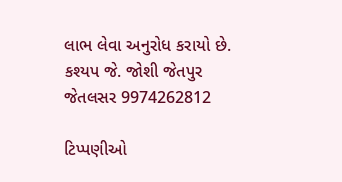લાભ લેવા અનુરોધ કરાયો છે.
કશ્યપ જે. જોશી જેતપુર જેતલસર 9974262812

ટિપ્પણીઓ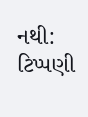નથી:
ટિપ્પણી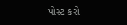પોસ્ટ કરો